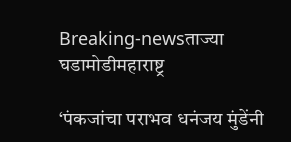Breaking-newsताज्या घडामोडीमहाराष्ट्र

‘पंकजांचा पराभव धनंजय मुंडेंनी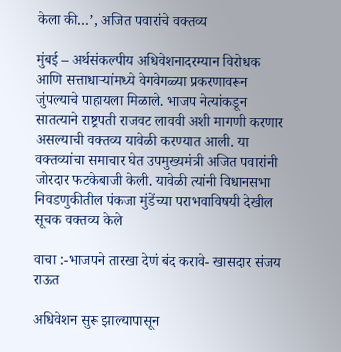केला की…’, अजित पवारांचे वक्तव्य

मुंबई – अर्थसंकल्पीय अधिवेशनादरम्यान विरोधक आणि सत्ताधाऱ्यांमध्ये वेगवेगळ्या प्रकरणावरून जुंपल्याचे पाहायला मिळाले. भाजप नेत्यांकडून सातत्याने राष्ट्रपती राजवट लाववी अशी मागणी करणार असल्याची वक्तव्य यावेळी करण्यात आली. या वक्तव्यांचा समाचार घेत उपमुख्यमंत्री अजित पवारांनी जोरदार फटकेबाजी केली. यावेळी त्यांनी विधानसभा निवडणुकीतील पंकजा मुंडेंच्या पराभवाविषयी देखील सूचक वक्तव्य केले

वाचा :-भाजपने तारखा देणं बंद करावे- खासदार संजय राऊत

अधिवेशन सुरू झाल्यापासून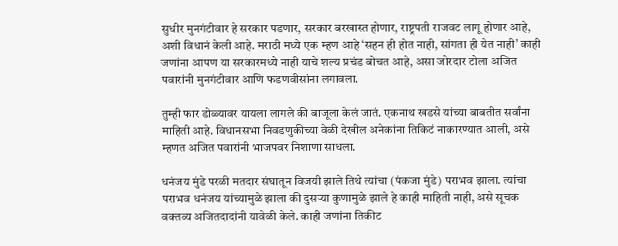सुधीर मुनगंटीवार हे सरकार पडणार, सरकार बरखास्त होणार, राष्ट्रपती राजवट लागू होणार आहे, अशी विधानं केली आहे. मराठी मध्ये एक म्हण आहे ‘सहन ही होत नाही, सांगता ही येत नाही’ काही जणांना आपण या सरकारमध्ये नाही याचे शल्य प्रचंड बोचत आहे, असा जोरदार टोला अजित पवारांनी मुनगंटीवार आणि फडणवीसांना लगावला.

तुम्ही फार डोळ्यावर यायला लागले की बाजूला केलं जातं. एकनाथ खडसे यांच्या बाबतीत सर्वांना माहिती आहे. विधानसभा निवडणुकीच्या वेळी देखील अनेकांना तिकिटं नाकारण्यात आली, असे म्हणत अजित पवारांनी भाजपवर निशाणा साधला.

धनंजय मुंडे परळी मतदार संघातून विजयी झाले तिथे त्यांचा (पंकजा मुंडे) पराभव झाला. त्यांचा पराभव धनंजय यांच्यामुळे झाला की दुसऱ्या कुणामुळे झाले हे काही माहिती नाही, असे सूचक वक्तव्य अजितदादांनी यावेळी केले. काही जणांना तिकीट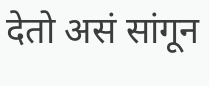देतो असं सांगून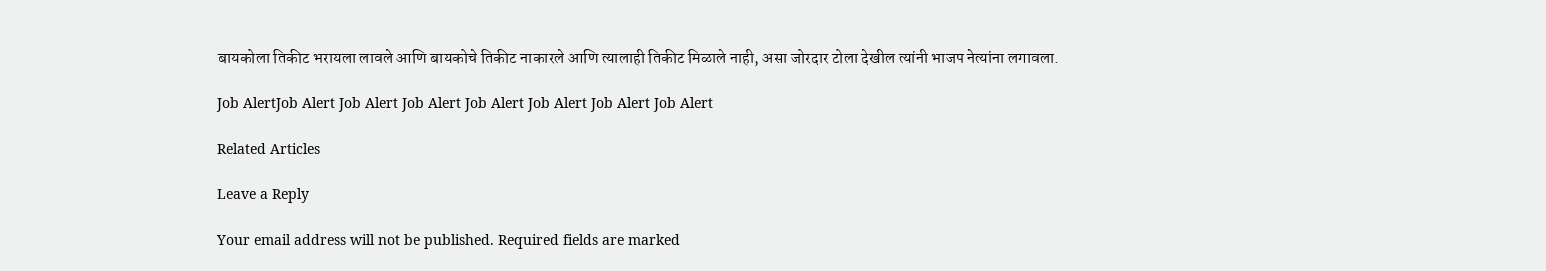बायकोला तिकीट भरायला लावले आणि बायकोचे तिकीट नाकारले आणि त्यालाही तिकीट मिळाले नाही, असा जोरदार टोला देखील त्यांनी भाजप नेत्यांना लगावला.

Job AlertJob Alert Job Alert Job Alert Job Alert Job Alert Job Alert Job Alert

Related Articles

Leave a Reply

Your email address will not be published. Required fields are marked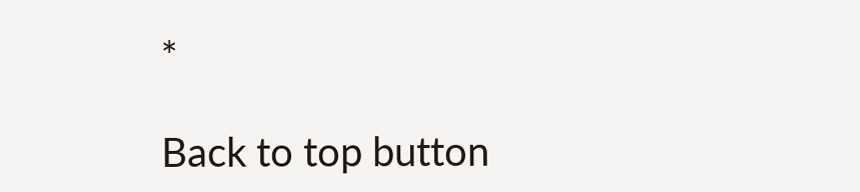*

Back to top button